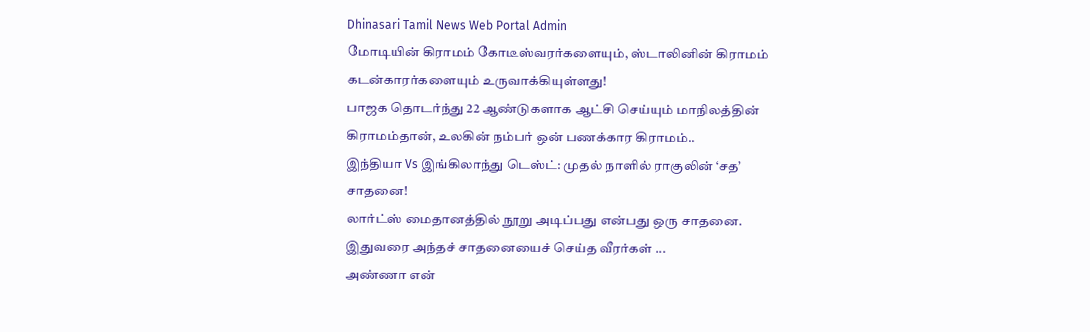Dhinasari Tamil News Web Portal Admin
மோடியின் கிராமம் கோடீஸ்வரர்களையும், ஸ்டாலினின் கிராமம் கடன்காரர்களையும் உருவாக்கியுள்ளது!
பாஜக தொடர்ந்து 22 ஆண்டுகளாக ஆட்சி செய்யும் மாநிலத்தின் கிராமம்தான், உலகின் நம்பர் ஒன் பணக்கார கிராமம்..
இந்தியா Vs இங்கிலாந்து டெஸ்ட்: முதல் நாளில் ராகுலின் ‘சத’ சாதனை!
லார்ட்ஸ் மைதானத்தில் நூறு அடிப்பது என்பது ஒரு சாதனை. இதுவரை அந்தச் சாதனையைச் செய்த வீரர்கள் ...
அண்ணா என்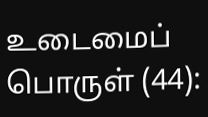உடைமைப் பொருள் (44):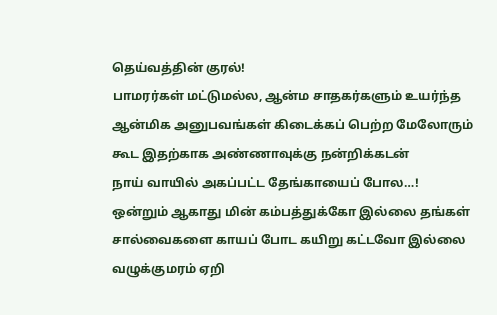தெய்வத்தின் குரல்!
பாமரர்கள் மட்டுமல்ல, ஆன்ம சாதகர்களும் உயர்ந்த ஆன்மிக அனுபவங்கள் கிடைக்கப் பெற்ற மேலோரும் கூட இதற்காக அண்ணாவுக்கு நன்றிக்கடன்
நாய் வாயில் அகப்பட்ட தேங்காயைப் போல…!
ஒன்றும் ஆகாது மின் கம்பத்துக்கோ இல்லை தங்கள் சால்வைகளை காயப் போட கயிறு கட்டவோ இல்லை வழுக்குமரம் ஏறி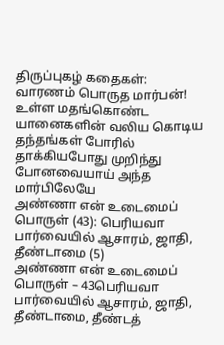திருப்புகழ் கதைகள்: வாரணம் பொருத மார்பன்!
உள்ள மதங்கொண்ட யானைகளின் வலிய கொடிய தந்தங்கள் போரில் தாக்கியபோது முறிந்து போனவையாய் அந்த மார்பிலேயே
அண்ணா என் உடைமைப் பொருள் (43): பெரியவா பார்வையில் ஆசாரம், ஜாதி, தீண்டாமை (5)
அண்ணா என் உடைமைப் பொருள் – 43பெரியவா பார்வையில் ஆசாரம், ஜாதி, தீண்டாமை, தீண்டத்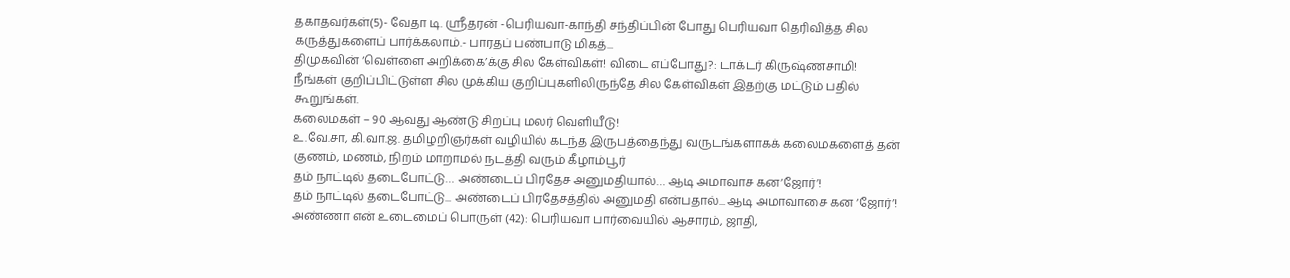தகாதவர்கள்(5)- வேதா டி. ஸ்ரீதரன் -பெரியவா-காந்தி சந்திப்பின் போது பெரியவா தெரிவித்த சில கருத்துகளைப் பார்க்கலாம்.- பாரதப் பண்பாடு மிகத்...
திமுகவின் ‘வெள்ளை அறிக்கை’க்கு சில கேள்விகள்! விடை எப்போது?: டாக்டர் கிருஷ்ணசாமி!
நீங்கள் குறிப்பிட்டுள்ள சில முக்கிய குறிப்புகளிலிருந்தே சில கேள்விகள் இதற்கு மட்டும் பதில் கூறுங்கள்.
கலைமகள் – 90 ஆவது ஆண்டு சிறப்பு மலர் வெளியீடு!
உ.வே.சா, கி.வா.ஜ. தமிழறிஞர்கள் வழியில் கடந்த இருபத்தைந்து வருடங்களாகக் கலைமகளைத் தன் குணம், மணம், நிறம் மாறாமல் நடத்தி வரும் கீழாம்பூர்
தம் நாட்டில் தடைபோட்டு… அண்டைப் பிரதேச அனுமதியால்… ஆடி அமாவாச கன‘ஜோர்’!
தம் நாட்டில் தடைபோட்டு... அண்டைப் பிரதேசத்தில் அனுமதி என்பதால்... ஆடி அமாவாசை கன ‘ஜோர்’!
அண்ணா என் உடைமைப் பொருள் (42): பெரியவா பார்வையில் ஆசாரம், ஜாதி,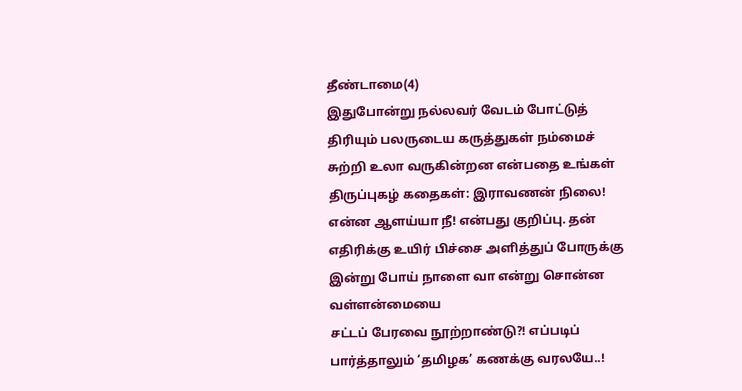தீண்டாமை(4)
இதுபோன்று நல்லவர் வேடம் போட்டுத் திரியும் பலருடைய கருத்துகள் நம்மைச் சுற்றி உலா வருகின்றன என்பதை உங்கள்
திருப்புகழ் கதைகள்: இராவணன் நிலை!
என்ன ஆளய்யா நீ! என்பது குறிப்பு. தன் எதிரிக்கு உயிர் பிச்சை அளித்துப் போருக்கு இன்று போய் நாளை வா என்று சொன்ன வள்ளன்மையை
சட்டப் பேரவை நூற்றாண்டு?! எப்படிப் பார்த்தாலும் ‘தமிழக’ கணக்கு வரலயே..!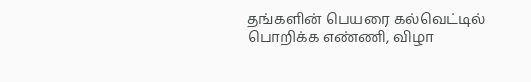தங்களின் பெயரை கல்வெட்டில் பொறிக்க எண்ணி, விழா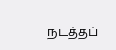நடத்தப்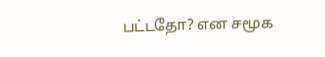பட்டதோ? என சமூக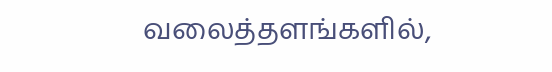வலைத்தளங்களில்,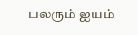பலரும் ஐயம்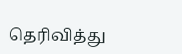தெரிவித்து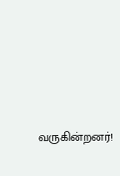வருகின்றனர்!